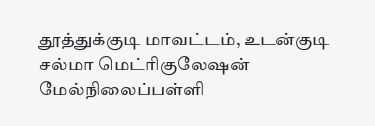தூத்துக்குடி மாவட்டம், உடன்குடி சல்மா மெட்ரிகுலேஷன் மேல்நிலைப்பள்ளி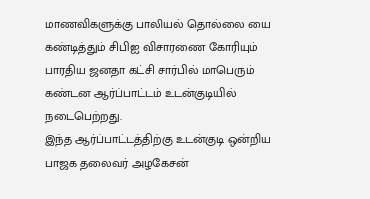மாணவிகளுக்கு பாலியல் தொல்லை யை கண்டித்தும் சிபிஐ விசாரணை கோரியும் பாரதிய ஜனதா கட்சி சார்பில் மாபெரும் கண்டன ஆர்ப்பாட்டம் உடன்குடியில் நடைபெற்றது.
இந்த ஆர்ப்பாட்டத்திற்கு உடன்குடி ஒன்றிய பாஜக தலைவர் அழகேசன்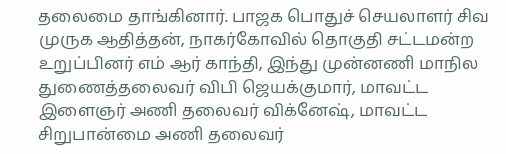தலைமை தாங்கினார். பாஜக பொதுச் செயலாளர் சிவ முருக ஆதித்தன், நாகர்கோவில் தொகுதி சட்டமன்ற உறுப்பினர் எம் ஆர் காந்தி, இந்து முன்னணி மாநில துணைத்தலைவர் விபி ஜெயக்குமார், மாவட்ட இளைஞர் அணி தலைவர் விக்னேஷ், மாவட்ட சிறுபான்மை அணி தலைவர்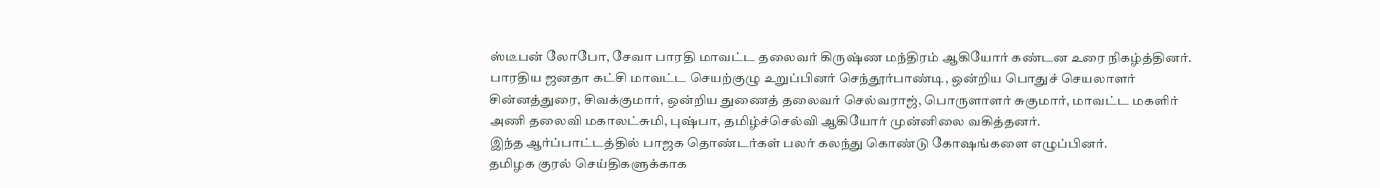ஸ்டீபன் லோபோ, சேவா பாரதி மாவட்ட தலைவர் கிருஷ்ண மந்திரம் ஆகியோர் கண்டன உரை நிகழ்த்தினர்.
பாரதிய ஜனதா கட்சி மாவட்ட செயற்குழு உறுப்பினர் செந்தூர்பாண்டி, ஒன்றிய பொதுச் செயலாளர் சின்னத்துரை, சிவக்குமார், ஒன்றிய துணைத் தலைவர் செல்வராஜ், பொருளாளர் சுகுமார், மாவட்ட மகளிர் அணி தலைவி மகாலட்சுமி, புஷ்பா, தமிழ்ச்செல்வி ஆகியோர் முன்னிலை வகித்தனர்.
இந்த ஆர்ப்பாட்டத்தில் பாஜக தொண்டர்கள் பலர் கலந்து கொண்டு கோஷங்களை எழுப்பினர்.
தமிழக குரல் செய்திகளுக்காக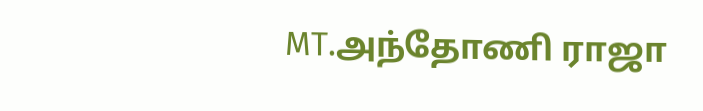MT.அந்தோணி ராஜா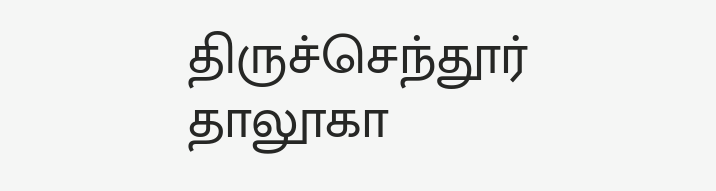திருச்செந்தூர் தாலூகா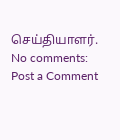செய்தியாளர்.
No comments:
Post a Comment